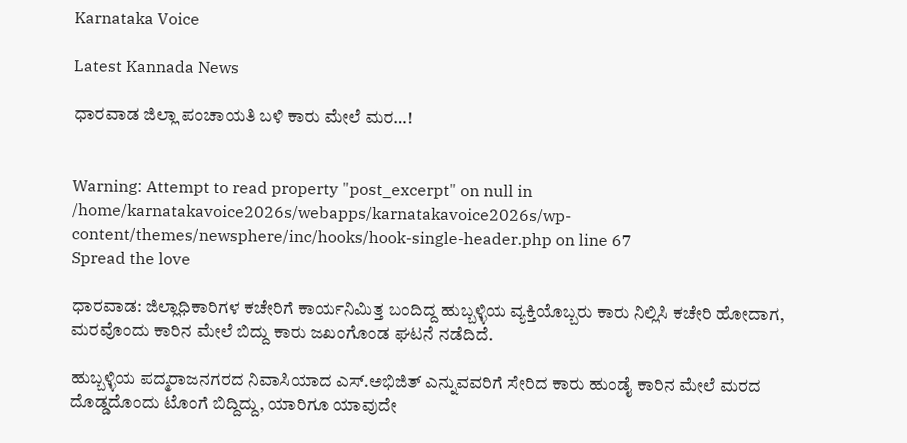Karnataka Voice

Latest Kannada News

ಧಾರವಾಡ ಜಿಲ್ಲಾ ಪಂಚಾಯತಿ ಬಳಿ ಕಾರು ಮೇಲೆ ಮರ…!


Warning: Attempt to read property "post_excerpt" on null in /home/karnatakavoice2026s/webapps/karnatakavoice2026s/wp-content/themes/newsphere/inc/hooks/hook-single-header.php on line 67
Spread the love

ಧಾರವಾಡ: ಜಿಲ್ಲಾಧಿಕಾರಿಗಳ ಕಚೇರಿಗೆ ಕಾರ್ಯನಿಮಿತ್ತ ಬಂದಿದ್ದ ಹುಬ್ಬಳ್ಳಿಯ ವ್ಯಕ್ತಿಯೊಬ್ಬರು ಕಾರು ನಿಲ್ಲಿಸಿ ಕಚೇರಿ ಹೋದಾಗ, ಮರವೊಂದು ಕಾರಿನ ಮೇಲೆ ಬಿದ್ದು ಕಾರು ಜಖಂಗೊಂಡ ಘಟನೆ ನಡೆದಿದೆ.

ಹುಬ್ಬಳ್ಳಿಯ ಪದ್ಮರಾಜನಗರದ ನಿವಾಸಿಯಾದ ಎಸ್.ಅಭಿಜಿತ್ ಎನ್ನುವವರಿಗೆ ಸೇರಿದ ಕಾರು ಹುಂಡೈ ಕಾರಿನ ಮೇಲೆ ಮರದ ದೊಡ್ಡದೊಂದು ಟೊಂಗೆ ಬಿದ್ದಿದ್ದು, ಯಾರಿಗೂ ಯಾವುದೇ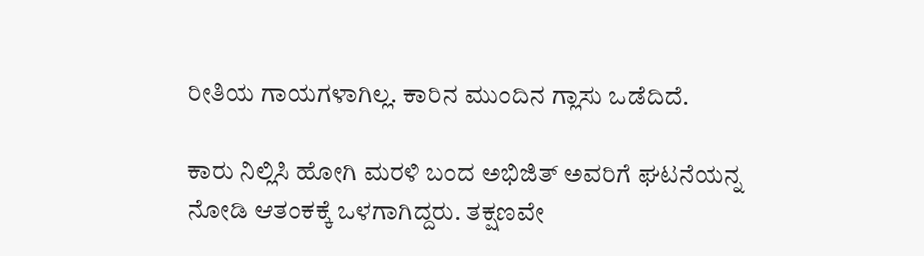ರೀತಿಯ ಗಾಯಗಳಾಗಿಲ್ಲ. ಕಾರಿನ ಮುಂದಿನ ಗ್ಲಾಸು ಒಡೆದಿದೆ.

ಕಾರು ನಿಲ್ಲಿಸಿ ಹೋಗಿ ಮರಳಿ ಬಂದ ಅಭಿಜಿತ್ ಅವರಿಗೆ ಘಟನೆಯನ್ನ ನೋಡಿ ಆತಂಕಕ್ಕೆ ಒಳಗಾಗಿದ್ದರು. ತಕ್ಷಣವೇ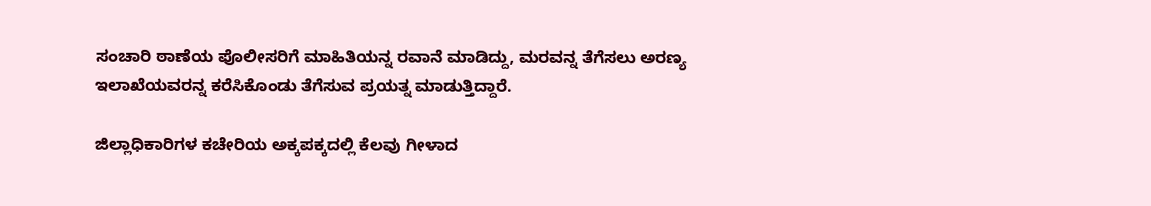ಸಂಚಾರಿ ಠಾಣೆಯ ಪೊಲೀಸರಿಗೆ ಮಾಹಿತಿಯನ್ನ ರವಾನೆ ಮಾಡಿದ್ದು, ಮರವನ್ನ ತೆಗೆಸಲು ಅರಣ್ಯ ಇಲಾಖೆಯವರನ್ನ ಕರೆಸಿಕೊಂಡು ತೆಗೆಸುವ ಪ್ರಯತ್ನ ಮಾಡುತ್ತಿದ್ದಾರೆ.

ಜಿಲ್ಲಾಧಿಕಾರಿಗಳ ಕಚೇರಿಯ ಅಕ್ಕಪಕ್ಕದಲ್ಲಿ ಕೆಲವು ಗೀಳಾದ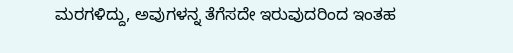ಮರಗಳಿದ್ದು, ಅವುಗಳನ್ನ ತೆಗೆಸದೇ ಇರುವುದರಿಂದ ಇಂತಹ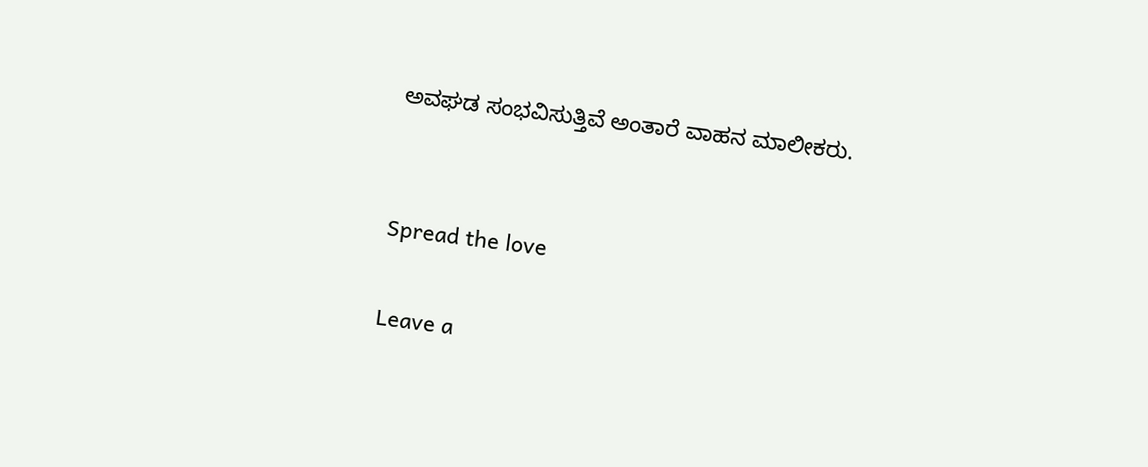ಅವಘಡ ಸಂಭವಿಸುತ್ತಿವೆ ಅಂತಾರೆ ವಾಹನ ಮಾಲೀಕರು.


Spread the love

Leave a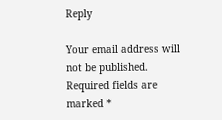Reply

Your email address will not be published. Required fields are marked *